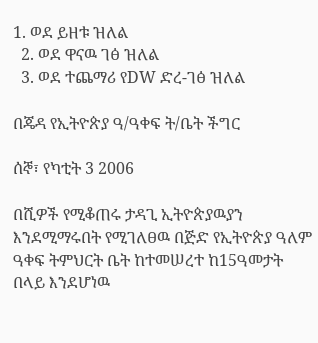1. ወደ ይዘቱ ዝለል
  2. ወደ ዋናዉ ገፅ ዝለል
  3. ወደ ተጨማሪ የDW ድረ-ገፅ ዝለል

በጄዳ የኢትዮጵያ ዓ/ዓቀፍ ት/ቤት ችግር

ሰኞ፣ የካቲት 3 2006

በሺዎች የሚቆጠሩ ታዳጊ ኢትዮጵያዉያን እንደሚማሩበት የሚገለፀዉ በጅድ የኢትዮጵያ ዓለም ዓቀፍ ትምህርት ቤት ከተመሠረተ ከ15ዓመታት በላይ እንደሆነዉ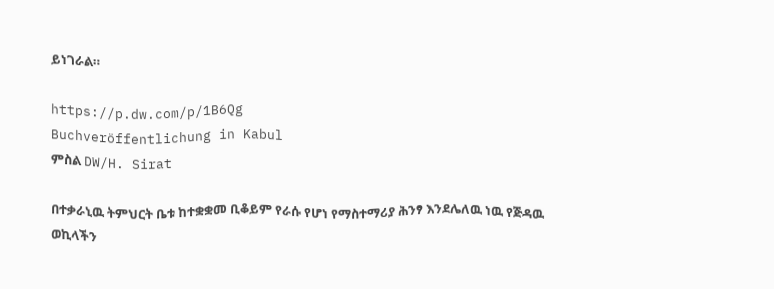ይነገራል።

https://p.dw.com/p/1B6Qg
Buchveröffentlichung in Kabul
ምስል DW/H. Sirat

በተቃራኒዉ ትምህርት ቤቱ ከተቋቋመ ቢቆይም የራሱ የሆነ የማስተማሪያ ሕንፃ እንደሌለዉ ነዉ የጅዳዉ ወኪላችን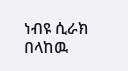ነብዩ ሲራክ በላከዉ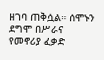ዘገባ ጠቅሷል። ሰሞኑን ደግሞ በሥራና የመኖሪያ ፈቃድ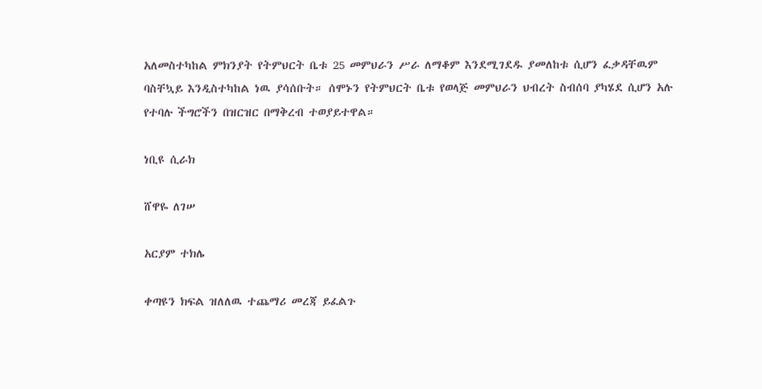አለመስተካከል ምክንያት የትምህርት ቤቱ 25 መምህራን ሥራ ለማቆም እንደሚገደዱ ያመለከቱ ሲሆን ፈቃዳቸዉም ባስቸኳይ እንዲስተካከል ነዉ ያሳሰቡት። ሰሞኑን የትምህርት ቤቱ የወላጅ መምህራን ህብረት ስብሰባ ያካሄደ ሲሆን አሉ የተባሉ ችግሮችን በዝርዝር በማቅረብ ተወያይተዋል።

ነቢዩ ሲራክ

ሸዋዬ ለገሠ

አርያም ተክሌ

ቀጣዩን ክፍል ዝለለዉ ተጨማሪ መረጃ ይፈልጉ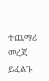ተጨማሪ መረጃ ይፈልጉ